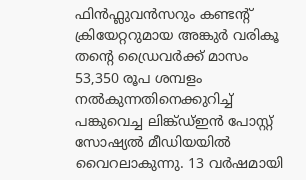ഫിൻഫ്ലുവൻസറും കണ്ടന്റ് ക്രിയേറ്ററുമായ അങ്കുർ വരികൂ തന്റെ ഡ്രൈവർക്ക് മാസം 53,350 രൂപ ശമ്പളം നൽകുന്നതിനെക്കുറിച്ച് പങ്കുവെച്ച ലിങ്ക്ഡ്ഇൻ പോസ്റ്റ് സോഷ്യൽ മീഡിയയിൽ വൈറലാകുന്നു. 13 വർഷമായി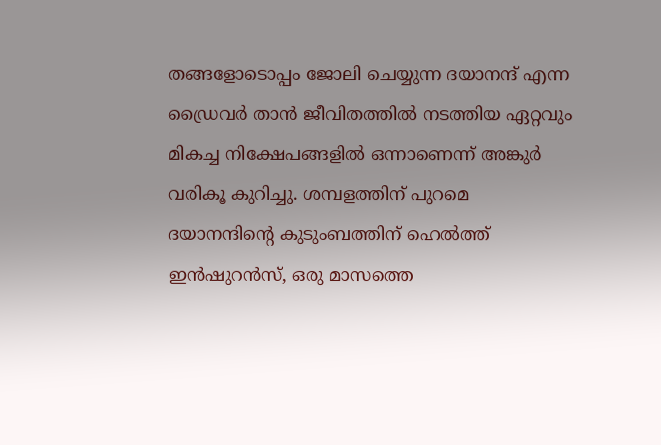തങ്ങളോടൊപ്പം ജോലി ചെയ്യുന്ന ദയാനന്ദ് എന്ന ഡ്രൈവർ താൻ ജീവിതത്തിൽ നടത്തിയ ഏറ്റവും മികച്ച നിക്ഷേപങ്ങളിൽ ഒന്നാണെന്ന് അങ്കുർ വരികൂ കുറിച്ചു. ശമ്പളത്തിന് പുറമെ ദയാനന്ദിന്റെ കുടുംബത്തിന് ഹെൽത്ത് ഇൻഷുറൻസ്, ഒരു മാസത്തെ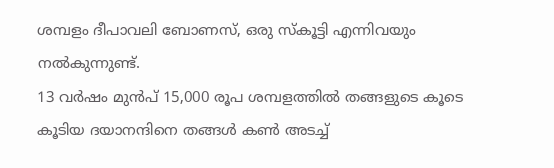ശമ്പളം ദീപാവലി ബോണസ്, ഒരു സ്കൂട്ടി എന്നിവയും നൽകുന്നുണ്ട്.
13 വർഷം മുൻപ് 15,000 രൂപ ശമ്പളത്തിൽ തങ്ങളുടെ കൂടെ കൂടിയ ദയാനന്ദിനെ തങ്ങൾ കൺ അടച്ച്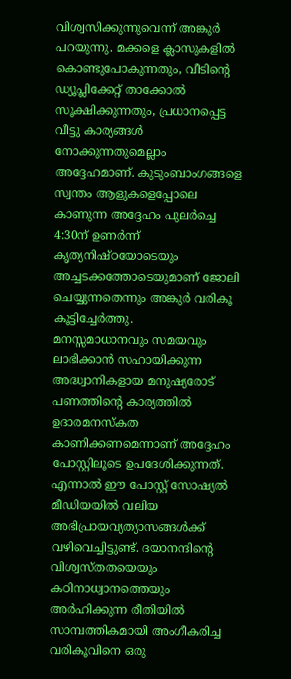വിശ്വസിക്കുന്നുവെന്ന് അങ്കുർ പറയുന്നു. മക്കളെ ക്ലാസുകളിൽ കൊണ്ടുപോകുന്നതും, വീടിന്റെ ഡ്യൂപ്ലിക്കേറ്റ് താക്കോൽ സൂക്ഷിക്കുന്നതും, പ്രധാനപ്പെട്ട വീട്ടു കാര്യങ്ങൾ നോക്കുന്നതുമെല്ലാം അദ്ദേഹമാണ്. കുടുംബാംഗങ്ങളെ സ്വന്തം ആളുകളെപ്പോലെ കാണുന്ന അദ്ദേഹം പുലർച്ചെ 4:30ന് ഉണർന്ന് കൃത്യനിഷ്ഠയോടെയും അച്ചടക്കത്തോടെയുമാണ് ജോലി ചെയ്യുന്നതെന്നും അങ്കുർ വരികൂ കൂട്ടിച്ചേർത്തു.
മനസ്സമാധാനവും സമയവും ലാഭിക്കാൻ സഹായിക്കുന്ന അദ്ധ്വാനികളായ മനുഷ്യരോട് പണത്തിന്റെ കാര്യത്തിൽ ഉദാരമനസ്കത കാണിക്കണമെന്നാണ് അദ്ദേഹം പോസ്റ്റിലൂടെ ഉപദേശിക്കുന്നത്. എന്നാൽ ഈ പോസ്റ്റ് സോഷ്യൽ മീഡിയയിൽ വലിയ അഭിപ്രായവ്യത്യാസങ്ങൾക്ക് വഴിവെച്ചിട്ടുണ്ട്. ദയാനന്ദിന്റെ വിശ്വസ്തതയെയും കഠിനാധ്വാനത്തെയും അർഹിക്കുന്ന രീതിയിൽ സാമ്പത്തികമായി അംഗീകരിച്ച വരികൂവിനെ ഒരു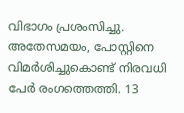വിഭാഗം പ്രശംസിച്ചു.
അതേസമയം, പോസ്റ്റിനെ വിമർശിച്ചുകൊണ്ട് നിരവധി പേർ രംഗത്തെത്തി. 13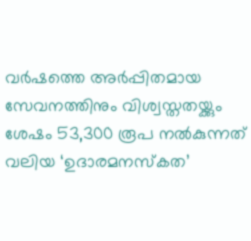വർഷത്തെ അർപ്പിതമായ സേവനത്തിനും വിശ്വസ്തതയ്ക്കും ശേഷം 53,300 രൂപ നൽകുന്നത് വലിയ ‘ഉദാരമനസ്കത’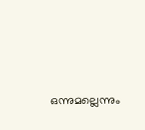ഒന്നുമല്ലെന്നും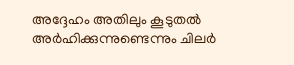അദ്ദേഹം അതിലും കൂടുതൽ അർഹിക്കുന്നുണ്ടെന്നും ചിലർ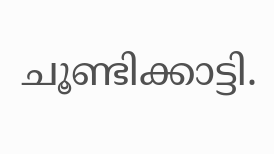ചൂണ്ടിക്കാട്ടി.